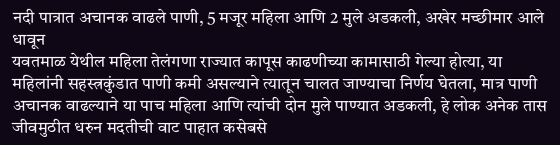नदी पात्रात अचानक वाढले पाणी, 5 मजूर महिला आणि 2 मुले अडकली, अखेर मच्छीमार आले धावून
यवतमाळ येथील महिला तेलंगणा राज्यात कापूस काढणीच्या कामासाठी गेल्या होत्या, या महिलांनी सहस्त्रकुंडात पाणी कमी असल्याने त्यातून चालत जाण्याचा निर्णय घेतला, मात्र पाणी अचानक वाढल्याने या पाच महिला आणि त्यांची दोन मुले पाण्यात अडकली, हे लोक अनेक तास जीवमुठीत धरुन मदतीची वाट पाहात कसेबसे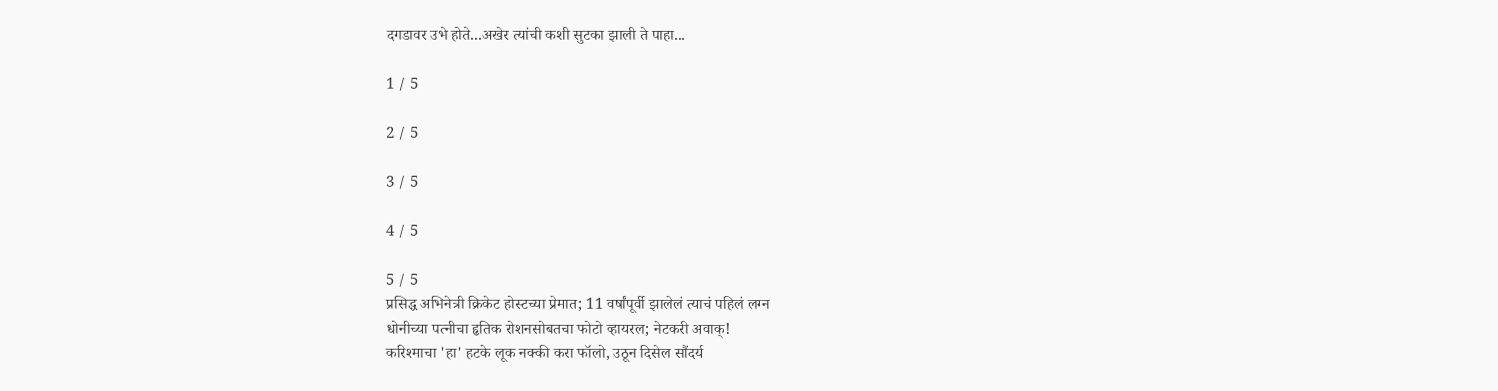दगडावर उभे होते...अखेर त्यांची कशी सुटका झाली ते पाहा...

1 / 5

2 / 5

3 / 5

4 / 5

5 / 5
प्रसिद्ध अभिनेत्री क्रिकेट होस्टच्या प्रेमात; 11 वर्षांपूर्वी झालेलं त्याचं पहिलं लग्न
धोनीच्या पत्नीचा हृतिक रोशनसोबतचा फोटो व्हायरल; नेटकरी अवाक्!
करिश्माचा 'हा' हटके लूक नक्की करा फॉलो, उठून दिसेल सौंदर्य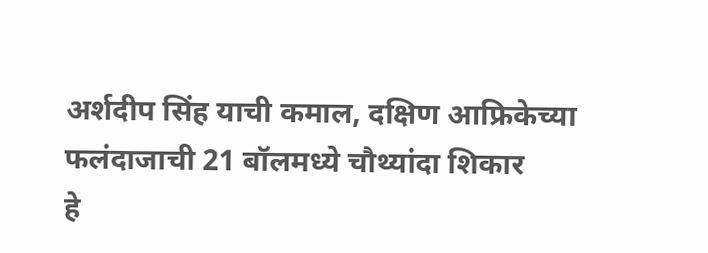अर्शदीप सिंह याची कमाल, दक्षिण आफ्रिकेच्या फलंदाजाची 21 बॉलमध्ये चौथ्यांदा शिकार
हे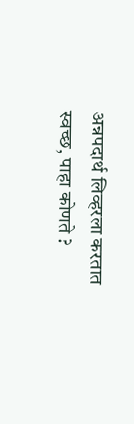अन्नपदार्थ लिव्हरला करतात स्वच्छ, पाहा कोणते ?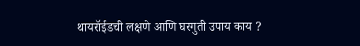थायरॉईडची लक्षणे आणि घरगुती उपाय काय ?